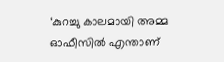‘കുറച്ചു കാലമായി അമ്മ ഓഫീസിൽ എന്താണ്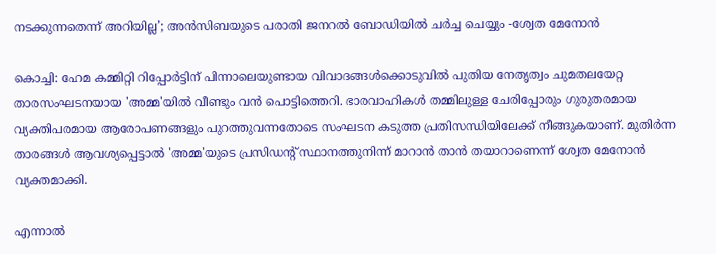നടക്കുന്നതെന്ന് അറിയില്ല’; അൻസിബയുടെ പരാതി ജനറൽ ബോഡിയിൽ ചർച്ച ചെയ്യും -ശ്വേത മേനോൻ

കൊച്ചി: ഹേമ കമ്മിറ്റി റിപ്പോർട്ടിന് പിന്നാലെയുണ്ടായ വിവാദങ്ങൾക്കൊടുവിൽ പുതിയ നേതൃത്വം ചുമതലയേറ്റ താരസംഘടനയായ 'അമ്മ'യിൽ വീണ്ടും വൻ പൊട്ടിത്തെറി. ഭാരവാഹികൾ തമ്മിലുള്ള ചേരിപ്പോരും ഗുരുതരമായ വ്യക്തിപരമായ ആരോപണങ്ങളും പുറത്തുവന്നതോടെ സംഘടന കടുത്ത പ്രതിസന്ധിയിലേക്ക് നീങ്ങുകയാണ്. മുതിർന്ന താരങ്ങൾ ആവശ്യപ്പെട്ടാൽ 'അമ്മ'യുടെ പ്രസിഡന്റ് സ്ഥാനത്തുനിന്ന് മാറാൻ താൻ തയാറാണെന്ന് ശ്വേത മേനോൻ വ്യക്തമാക്കി.

എന്നാൽ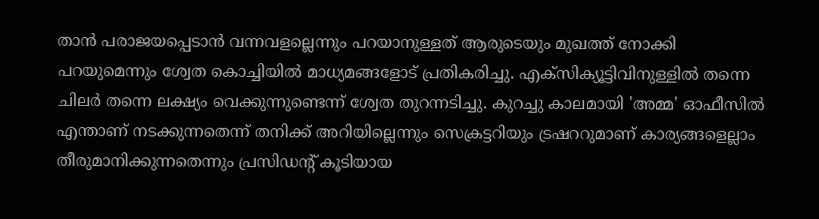താൻ പരാജയപ്പെടാൻ വന്നവളല്ലെന്നും പറയാനുള്ളത് ആരുടെയും മുഖത്ത് നോക്കി പറയുമെന്നും ശ്വേത കൊച്ചിയിൽ മാധ്യമങ്ങളോട് പ്രതികരിച്ചു. എക്‌സിക്യൂട്ടിവിനുള്ളിൽ തന്നെ ചിലർ തന്നെ ലക്ഷ്യം വെക്കുന്നുണ്ടെന്ന് ശ്വേത തുറന്നടിച്ചു. കുറച്ചു കാലമായി 'അമ്മ' ഓഫീസിൽ എന്താണ് നടക്കുന്നതെന്ന് തനിക്ക് അറിയില്ലെന്നും സെക്രട്ടറിയും ട്രഷററുമാണ് കാര്യങ്ങളെല്ലാം തീരുമാനിക്കുന്നതെന്നും പ്രസിഡന്റ് കൂടിയായ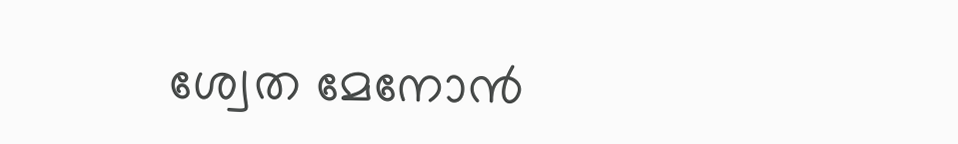ശ്വേത മേനോൻ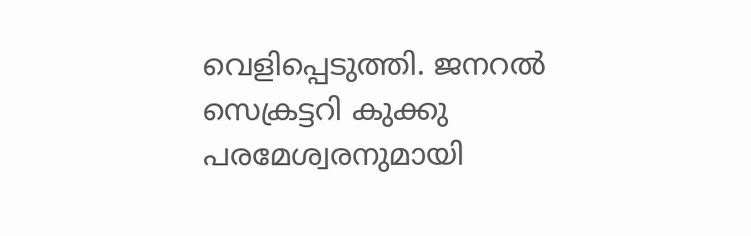വെളിപ്പെടുത്തി. ജനറൽ സെക്രട്ടറി കുക്കു പരമേശ്വരനുമായി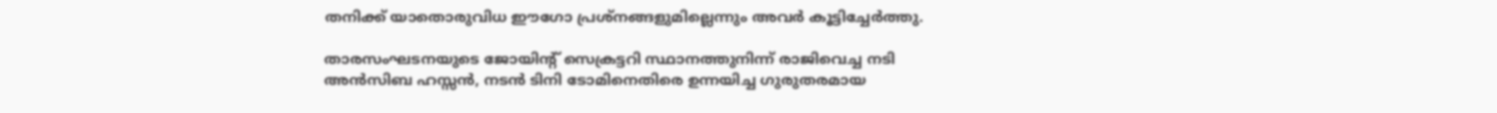തനിക്ക് യാതൊരുവിധ ഈഗോ പ്രശ്നങ്ങളുമില്ലെന്നും അവർ കൂട്ടിച്ചേർത്തു.

താരസംഘടനയുടെ ജോയിന്റ് സെക്രട്ടറി സ്ഥാനത്തുനിന്ന് രാജിവെച്ച നടി അൻസിബ ഹസ്സൻ, നടൻ ടിനി ടോമിനെതിരെ ഉന്നയിച്ച ഗുരുതരമായ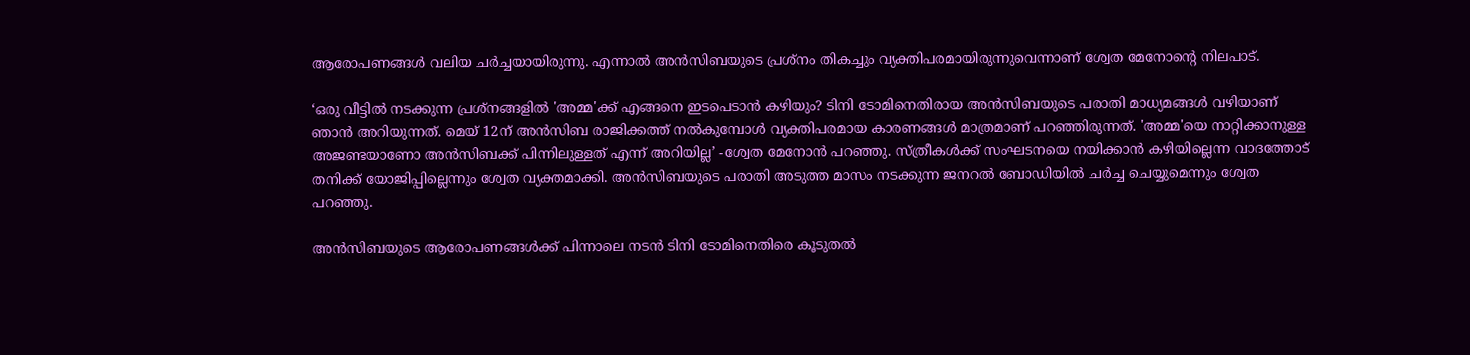ആരോപണങ്ങൾ വലിയ ചർച്ചയായിരുന്നു. എന്നാൽ അൻസിബയുടെ പ്രശ്നം തികച്ചും വ്യക്തിപരമായിരുന്നുവെന്നാണ് ശ്വേത മേനോന്റെ നിലപാട്.

‘ഒരു വീട്ടിൽ നടക്കുന്ന പ്രശ്നങ്ങളിൽ 'അമ്മ'ക്ക് എങ്ങനെ ഇടപെടാൻ കഴിയും? ടിനി ടോമിനെതിരായ അൻസിബയുടെ പരാതി മാധ്യമങ്ങൾ വഴിയാണ് ഞാൻ അറിയുന്നത്. മെയ് 12ന് അൻസിബ രാജിക്കത്ത് നൽകുമ്പോൾ വ്യക്തിപരമായ കാരണങ്ങൾ മാത്രമാണ് പറഞ്ഞിരുന്നത്. 'അമ്മ'യെ നാറ്റിക്കാനുള്ള അജണ്ടയാണോ അൻസിബക്ക് പിന്നിലുള്ളത് എന്ന് അറിയില്ല’ -ശ്വേത മേനോൻ പറഞ്ഞു. സ്ത്രീകൾക്ക് സംഘടനയെ നയിക്കാൻ കഴിയില്ലെന്ന വാദത്തോട് തനിക്ക് യോജിപ്പില്ലെന്നും ശ്വേത വ്യക്തമാക്കി. അൻസിബയുടെ പരാതി അടുത്ത മാസം നടക്കുന്ന ജനറൽ ബോഡിയിൽ ചർച്ച ചെയ്യുമെന്നും ശ്വേത പറഞ്ഞു.

അൻസിബയുടെ ആരോപണങ്ങൾക്ക് പിന്നാലെ നടൻ ടിനി ടോമിനെതിരെ കൂടുതൽ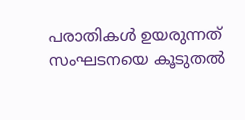പരാതികൾ ഉയരുന്നത് സംഘടനയെ കൂടുതൽ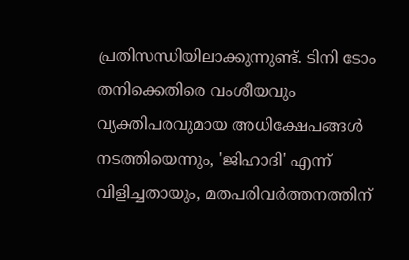പ്രതിസന്ധിയിലാക്കുന്നുണ്ട്. ടിനി ടോം തനിക്കെതിരെ വംശീയവും വ്യക്തിപരവുമായ അധിക്ഷേപങ്ങൾ നടത്തിയെന്നും, 'ജിഹാദി' എന്ന് വിളിച്ചതായും, മതപരിവർത്തനത്തിന്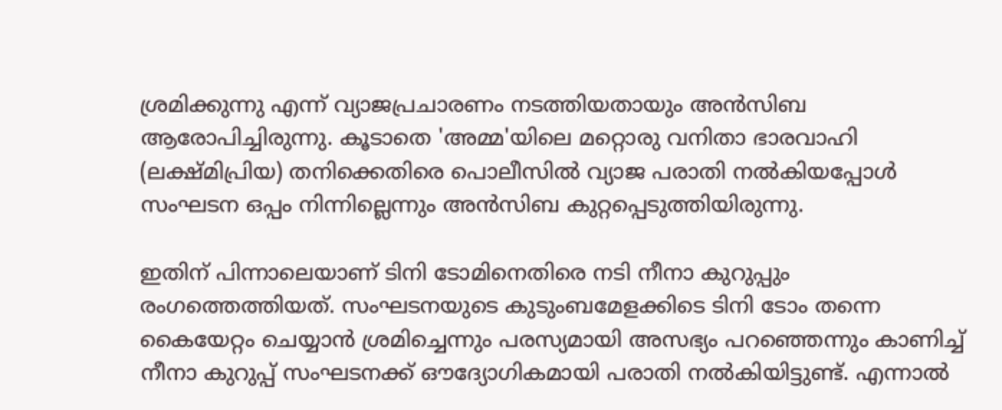ശ്രമിക്കുന്നു എന്ന് വ്യാജപ്രചാരണം നടത്തിയതായും അൻസിബ ആരോപിച്ചിരുന്നു. കൂടാതെ 'അമ്മ'യിലെ മറ്റൊരു വനിതാ ഭാരവാഹി (ലക്ഷ്മിപ്രിയ) തനിക്കെതിരെ പൊലീസിൽ വ്യാജ പരാതി നൽകിയപ്പോൾ സംഘടന ഒപ്പം നിന്നില്ലെന്നും അൻസിബ കുറ്റപ്പെടുത്തിയിരുന്നു.

ഇതിന് പിന്നാലെയാണ് ടിനി ടോമിനെതിരെ നടി നീനാ കുറുപ്പും രംഗത്തെത്തിയത്. സംഘടനയുടെ കുടുംബമേളക്കിടെ ടിനി ടോം തന്നെ കൈയേറ്റം ചെയ്യാൻ ശ്രമിച്ചെന്നും പരസ്യമായി അസഭ്യം പറഞ്ഞെന്നും കാണിച്ച് നീനാ കുറുപ്പ് സംഘടനക്ക് ഔദ്യോഗികമായി പരാതി നൽകിയിട്ടുണ്ട്. എന്നാൽ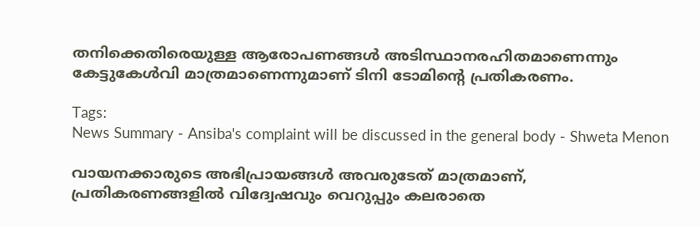തനിക്കെതിരെയുള്ള ആരോപണങ്ങൾ അടിസ്ഥാനരഹിതമാണെന്നും കേട്ടുകേൾവി മാത്രമാണെന്നുമാണ് ടിനി ടോമിന്റെ പ്രതികരണം.

Tags:
News Summary - Ansiba's complaint will be discussed in the general body - Shweta Menon

വായനക്കാരുടെ അഭിപ്രായങ്ങള്‍ അവരുടേത് മാത്രമാണ്, പ്രതികരണങ്ങളിൽ വിദ്വേഷവും വെറുപ്പും കലരാതെ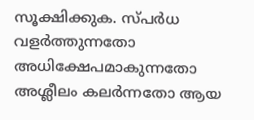സൂക്ഷിക്കുക. സ്പർധ വളർത്തുന്നതോ അധിക്ഷേപമാകുന്നതോ അശ്ലീലം കലർന്നതോ ആയ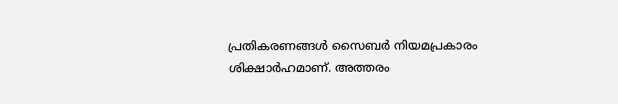പ്രതികരണങ്ങൾ സൈബർ നിയമപ്രകാരം ശിക്ഷാർഹമാണ്. അത്തരം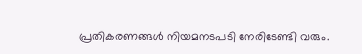പ്രതികരണങ്ങൾ നിയമനടപടി നേരിടേണ്ടി വരും.